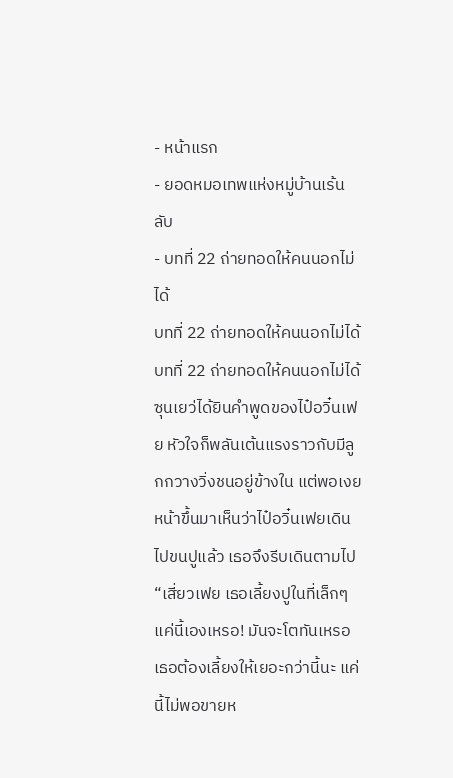- หน้าแรก
- ยอดหมอเทพแห่งหมู่บ้านเร้นลับ
- บทที่ 22 ถ่ายทอดให้คนนอกไม่ได้
บทที่ 22 ถ่ายทอดให้คนนอกไม่ได้
บทที่ 22 ถ่ายทอดให้คนนอกไม่ได้
ซุนเยว่ได้ยินคำพูดของไป๋อวิ๋นเฟย หัวใจก็พลันเต้นแรงราวกับมีลูกกวางวิ่งชนอยู่ข้างใน แต่พอเงยหน้าขึ้นมาเห็นว่าไป๋อวิ๋นเฟยเดินไปขนปูแล้ว เธอจึงรีบเดินตามไป
“เสี่ยวเฟย เธอเลี้ยงปูในที่เล็กๆ แค่นี้เองเหรอ! มันจะโตทันเหรอ เธอต้องเลี้ยงให้เยอะกว่านี้นะ แค่นี้ไม่พอขายห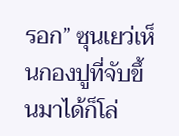รอก” ซุนเยว่เห็นกองปูที่จับขึ้นมาได้ก็โล่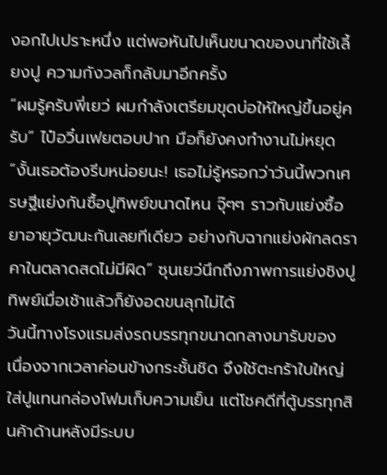งอกไปเปราะหนึ่ง แต่พอหันไปเห็นขนาดของนาที่ใช้เลี้ยงปู ความกังวลก็กลับมาอีกครั้ง
“ผมรู้ครับพี่เยว่ ผมกำลังเตรียมขุดบ่อให้ใหญ่ขึ้นอยู่ครับ” ไป๋อวิ๋นเฟยตอบปาก มือก็ยังคงทำงานไม่หยุด
“งั้นเธอต้องรีบหน่อยนะ! เธอไม่รู้หรอกว่าวันนี้พวกเศรษฐีแย่งกันซื้อปูทิพย์ขนาดไหน จุ๊ๆๆ ราวกับแย่งซื้อยาอายุวัฒนะกันเลยทีเดียว อย่างกับฉากแย่งผักลดราคาในตลาดสดไม่มีผิด” ซุนเยว่นึกถึงภาพการแย่งชิงปูทิพย์เมื่อเช้าแล้วก็ยังอดขนลุกไม่ได้
วันนี้ทางโรงแรมส่งรถบรรทุกขนาดกลางมารับของ เนื่องจากเวลาค่อนข้างกระชั้นชิด จึงใช้ตะกร้าใบใหญ่ใส่ปูแทนกล่องโฟมเก็บความเย็น แต่โชคดีที่ตู้บรรทุกสินค้าด้านหลังมีระบบ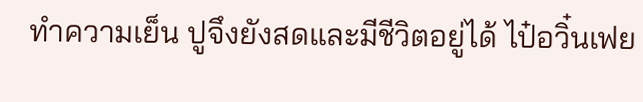ทำความเย็น ปูจึงยังสดและมีชีวิตอยู่ได้ ไป๋อวิ๋นเฟย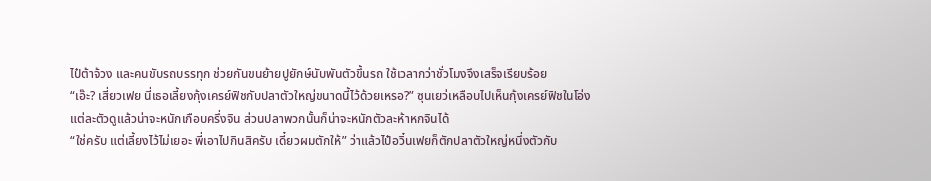ไป๋ต้าจ้วง และคนขับรถบรรทุก ช่วยกันขนย้ายปูยักษ์นับพันตัวขึ้นรถ ใช้เวลากว่าชั่วโมงจึงเสร็จเรียบร้อย
“เอ๊ะ? เสี่ยวเฟย นี่เธอเลี้ยงกุ้งเครย์ฟิชกับปลาตัวใหญ่ขนาดนี้ไว้ด้วยเหรอ?” ซุนเยว่เหลือบไปเห็นกุ้งเครย์ฟิชในโอ่ง แต่ละตัวดูแล้วน่าจะหนักเกือบครึ่งจิน ส่วนปลาพวกนั้นก็น่าจะหนักตัวละห้าหกจินได้
“ใช่ครับ แต่เลี้ยงไว้ไม่เยอะ พี่เอาไปกินสิครับ เดี๋ยวผมตักให้” ว่าแล้วไป๋อวิ๋นเฟยก็ตักปลาตัวใหญ่หนึ่งตัวกับ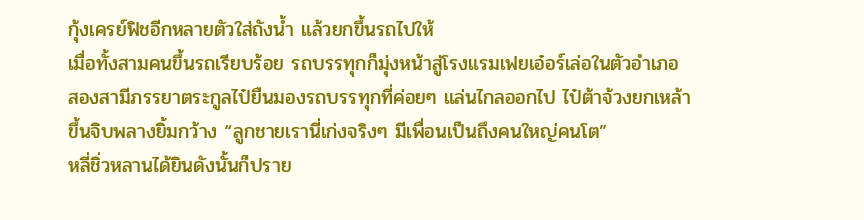กุ้งเครย์ฟิชอีกหลายตัวใส่ถังน้ำ แล้วยกขึ้นรถไปให้
เมื่อทั้งสามคนขึ้นรถเรียบร้อย รถบรรทุกก็มุ่งหน้าสู่โรงแรมเฟยเอ๋อร์เล่อในตัวอำเภอ
สองสามีภรรยาตระกูลไป๋ยืนมองรถบรรทุกที่ค่อยๆ แล่นไกลออกไป ไป๋ต้าจ้วงยกเหล้าขึ้นจิบพลางยิ้มกว้าง “ลูกชายเรานี่เก่งจริงๆ มีเพื่อนเป็นถึงคนใหญ่คนโต”
หลี่ชิ่วหลานได้ยินดังนั้นก็ปราย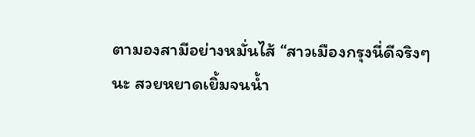ตามองสามีอย่างหมั่นไส้ “สาวเมืองกรุงนี่ดีจริงๆ นะ สวยหยาดเยิ้มจนน้ำ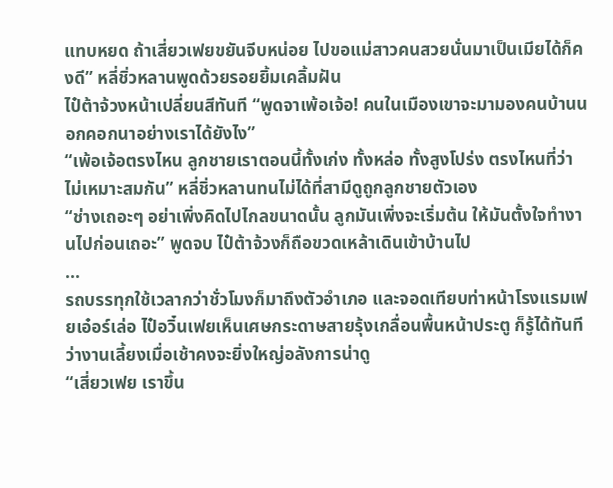แทบหยด ถ้าเสี่ยวเฟยขยันจีบหน่อย ไปขอแม่สาวคนสวยนั่นมาเป็นเมียได้ก็คงดี” หลี่ชิ่วหลานพูดด้วยรอยยิ้มเคลิ้มฝัน
ไป๋ต้าจ้วงหน้าเปลี่ยนสีทันที “พูดจาเพ้อเจ้อ! คนในเมืองเขาจะมามองคนบ้านนอกคอกนาอย่างเราได้ยังไง”
“เพ้อเจ้อตรงไหน ลูกชายเราตอนนี้ทั้งเก่ง ทั้งหล่อ ทั้งสูงโปร่ง ตรงไหนที่ว่าไม่เหมาะสมกัน” หลี่ชิ่วหลานทนไม่ได้ที่สามีดูถูกลูกชายตัวเอง
“ช่างเถอะๆ อย่าเพิ่งคิดไปไกลขนาดนั้น ลูกมันเพิ่งจะเริ่มต้น ให้มันตั้งใจทำงานไปก่อนเถอะ” พูดจบ ไป๋ต้าจ้วงก็ถือขวดเหล้าเดินเข้าบ้านไป
...
รถบรรทุกใช้เวลากว่าชั่วโมงก็มาถึงตัวอำเภอ และจอดเทียบท่าหน้าโรงแรมเฟยเอ๋อร์เล่อ ไป๋อวิ๋นเฟยเห็นเศษกระดาษสายรุ้งเกลื่อนพื้นหน้าประตู ก็รู้ได้ทันทีว่างานเลี้ยงเมื่อเช้าคงจะยิ่งใหญ่อลังการน่าดู
“เสี่ยวเฟย เราขึ้น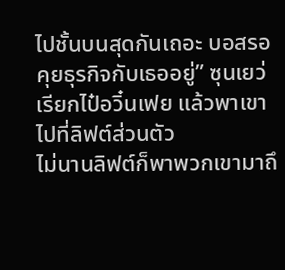ไปชั้นบนสุดกันเถอะ บอสรอคุยธุรกิจกับเธออยู่” ซุนเยว่เรียกไป๋อวิ๋นเฟย แล้วพาเขาไปที่ลิฟต์ส่วนตัว
ไม่นานลิฟต์ก็พาพวกเขามาถึ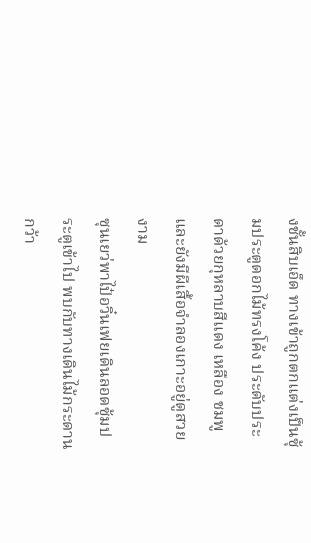งชั้นสิบเอ็ด ทางเข้าถูกตกแต่งเป็นซุ้มประตูดอกไม้ทรงโค้ง ประดับประดาด้วยกุหลาบสีแดง เหลือง ชมพู และยังมีผีเสื้อจำลองเกาะอยู่ดูสวยงาม
ซุนเยว่พาไป๋อวิ๋นเฟยเดินลอดซุ้มประตูเข้าไป พบกับทางเดินไม้กระดานกว้า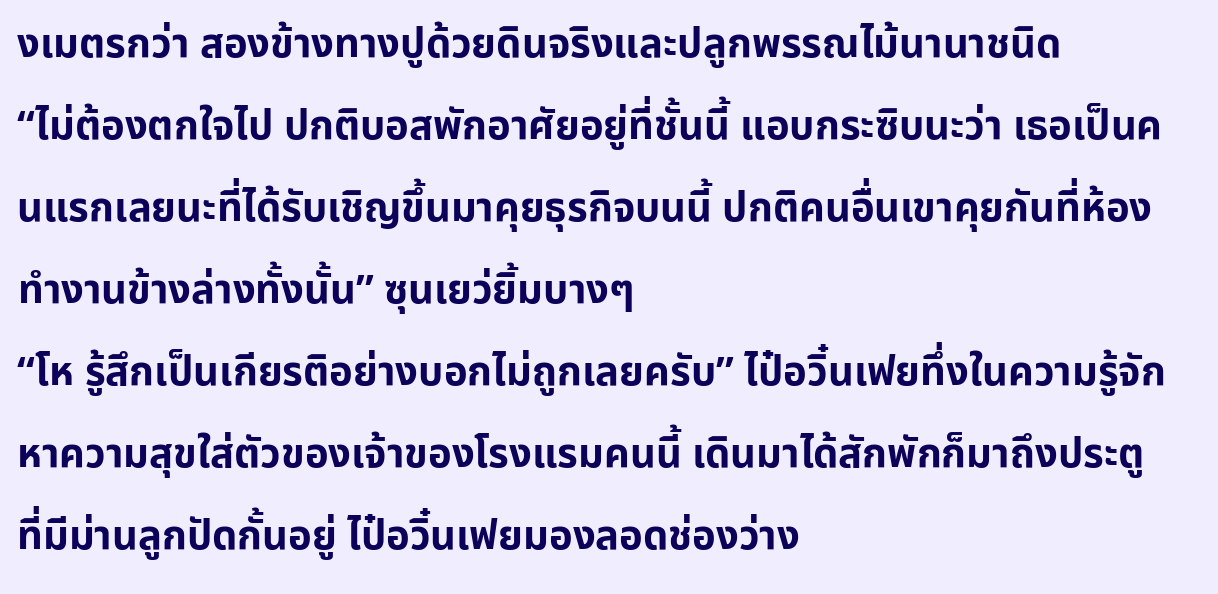งเมตรกว่า สองข้างทางปูด้วยดินจริงและปลูกพรรณไม้นานาชนิด
“ไม่ต้องตกใจไป ปกติบอสพักอาศัยอยู่ที่ชั้นนี้ แอบกระซิบนะว่า เธอเป็นคนแรกเลยนะที่ได้รับเชิญขึ้นมาคุยธุรกิจบนนี้ ปกติคนอื่นเขาคุยกันที่ห้องทำงานข้างล่างทั้งนั้น” ซุนเยว่ยิ้มบางๆ
“โห รู้สึกเป็นเกียรติอย่างบอกไม่ถูกเลยครับ” ไป๋อวิ๋นเฟยทึ่งในความรู้จักหาความสุขใส่ตัวของเจ้าของโรงแรมคนนี้ เดินมาได้สักพักก็มาถึงประตูที่มีม่านลูกปัดกั้นอยู่ ไป๋อวิ๋นเฟยมองลอดช่องว่าง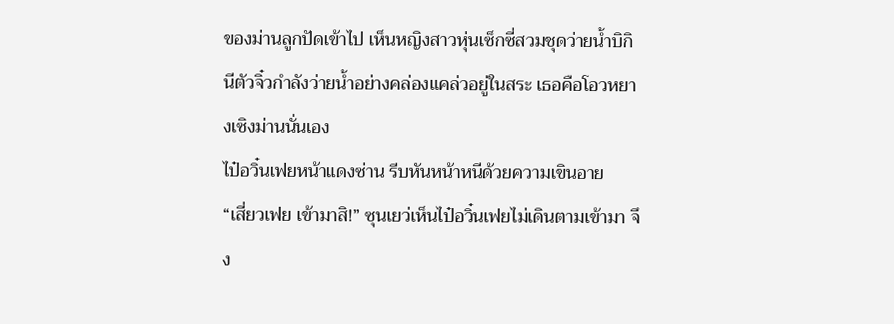ของม่านลูกปัดเข้าไป เห็นหญิงสาวหุ่นเซ็กซี่สวมชุดว่ายน้ำบิกินีตัวจิ๋วกำลังว่ายน้ำอย่างคล่องแคล่วอยู่ในสระ เธอคือโอวหยางเซิงม่านนั่นเอง
ไป๋อวิ๋นเฟยหน้าแดงซ่าน รีบหันหน้าหนีด้วยความเขินอาย
“เสี่ยวเฟย เข้ามาสิ!” ซุนเยว่เห็นไป๋อวิ๋นเฟยไม่เดินตามเข้ามา จึง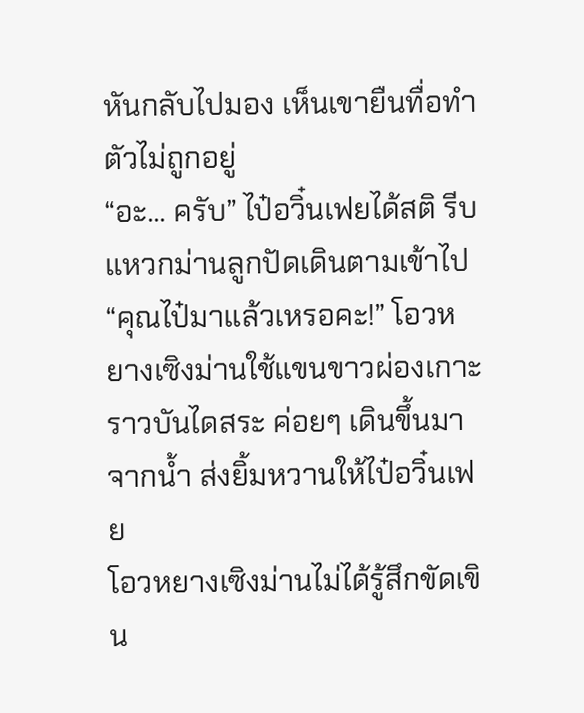หันกลับไปมอง เห็นเขายืนทื่อทำตัวไม่ถูกอยู่
“อะ... ครับ” ไป๋อวิ๋นเฟยได้สติ รีบแหวกม่านลูกปัดเดินตามเข้าไป
“คุณไป๋มาแล้วเหรอคะ!” โอวหยางเซิงม่านใช้แขนขาวผ่องเกาะราวบันไดสระ ค่อยๆ เดินขึ้นมาจากน้ำ ส่งยิ้มหวานให้ไป๋อวิ๋นเฟย
โอวหยางเซิงม่านไม่ได้รู้สึกขัดเขิน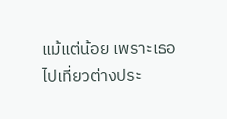แม้แต่น้อย เพราะเธอไปเที่ยวต่างประ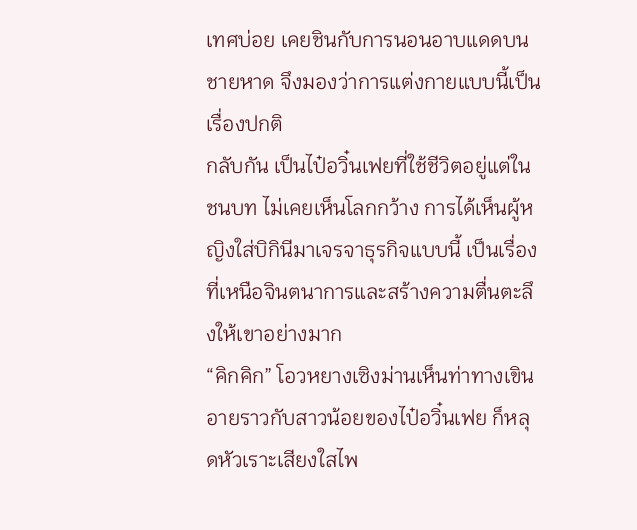เทศบ่อย เคยชินกับการนอนอาบแดดบนชายหาด จึงมองว่าการแต่งกายแบบนี้เป็นเรื่องปกติ
กลับกัน เป็นไป๋อวิ๋นเฟยที่ใช้ชีวิตอยู่แต่ในชนบท ไม่เคยเห็นโลกกว้าง การได้เห็นผู้หญิงใส่บิกินีมาเจรจาธุรกิจแบบนี้ เป็นเรื่องที่เหนือจินตนาการและสร้างความตื่นตะลึงให้เขาอย่างมาก
“คิกคิก” โอวหยางเซิงม่านเห็นท่าทางเขินอายราวกับสาวน้อยของไป๋อวิ๋นเฟย ก็หลุดหัวเราะเสียงใสไพ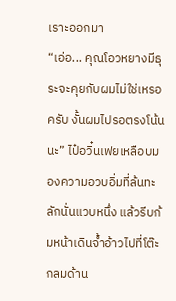เราะออกมา
“เอ่อ... คุณโอวหยางมีธุระจะคุยกับผมไม่ใช่เหรอครับ งั้นผมไปรอตรงโน้นนะ” ไป๋อวิ๋นเฟยเหลือบมองความอวบอิ่มที่ล้นทะลักนั่นแวบหนึ่ง แล้วรีบก้มหน้าเดินจ้ำอ้าวไปที่โต๊ะกลมด้าน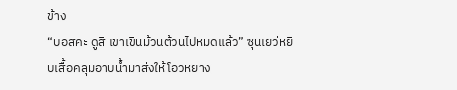ข้าง
“บอสคะ ดูสิ เขาเขินม้วนต้วนไปหมดแล้ว” ซุนเยว่หยิบเสื้อคลุมอาบน้ำมาส่งให้โอวหยาง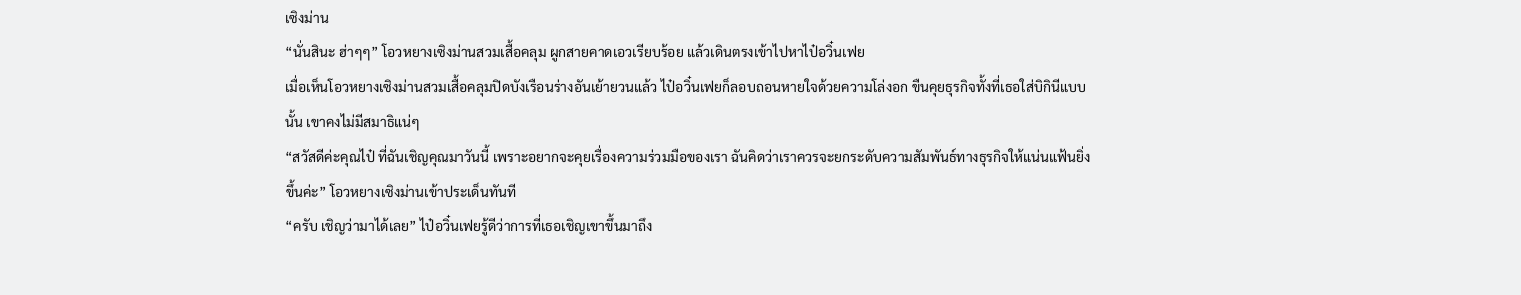เซิงม่าน
“นั่นสินะ ฮ่าๆๆ” โอวหยางเซิงม่านสวมเสื้อคลุม ผูกสายคาดเอวเรียบร้อย แล้วเดินตรงเข้าไปหาไป๋อวิ๋นเฟย
เมื่อเห็นโอวหยางเซิงม่านสวมเสื้อคลุมปิดบังเรือนร่างอันเย้ายวนแล้ว ไป๋อวิ๋นเฟยก็ลอบถอนหายใจด้วยความโล่งอก ขืนคุยธุรกิจทั้งที่เธอใส่บิกินีแบบนั้น เขาคงไม่มีสมาธิแน่ๆ
“สวัสดีค่ะคุณไป๋ ที่ฉันเชิญคุณมาวันนี้ เพราะอยากจะคุยเรื่องความร่วมมือของเรา ฉันคิดว่าเราควรจะยกระดับความสัมพันธ์ทางธุรกิจให้แน่นแฟ้นยิ่งขึ้นค่ะ” โอวหยางเซิงม่านเข้าประเด็นทันที
“ครับ เชิญว่ามาได้เลย” ไป๋อวิ๋นเฟยรู้ดีว่าการที่เธอเชิญเขาขึ้นมาถึง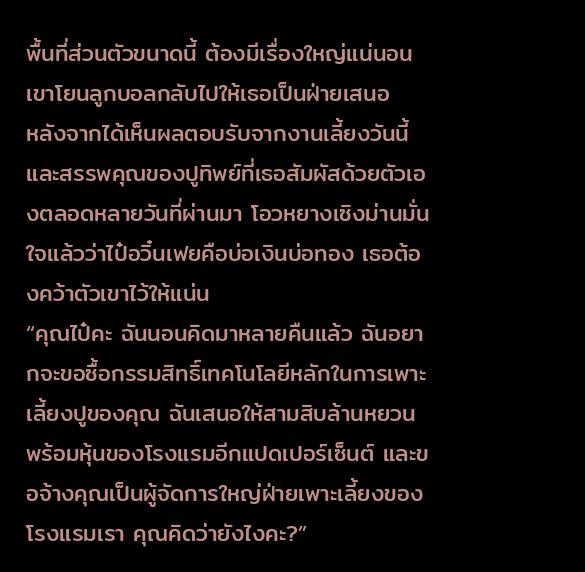พื้นที่ส่วนตัวขนาดนี้ ต้องมีเรื่องใหญ่แน่นอน เขาโยนลูกบอลกลับไปให้เธอเป็นฝ่ายเสนอ
หลังจากได้เห็นผลตอบรับจากงานเลี้ยงวันนี้ และสรรพคุณของปูทิพย์ที่เธอสัมผัสด้วยตัวเองตลอดหลายวันที่ผ่านมา โอวหยางเซิงม่านมั่นใจแล้วว่าไป๋อวิ๋นเฟยคือบ่อเงินบ่อทอง เธอต้องคว้าตัวเขาไว้ให้แน่น
“คุณไป๋คะ ฉันนอนคิดมาหลายคืนแล้ว ฉันอยากจะขอซื้อกรรมสิทธิ์เทคโนโลยีหลักในการเพาะเลี้ยงปูของคุณ ฉันเสนอให้สามสิบล้านหยวน พร้อมหุ้นของโรงแรมอีกแปดเปอร์เซ็นต์ และขอจ้างคุณเป็นผู้จัดการใหญ่ฝ่ายเพาะเลี้ยงของโรงแรมเรา คุณคิดว่ายังไงคะ?”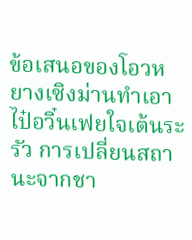ข้อเสนอของโอวหยางเซิงม่านทำเอาไป๋อวิ๋นเฟยใจเต้นระรัว การเปลี่ยนสถานะจากชา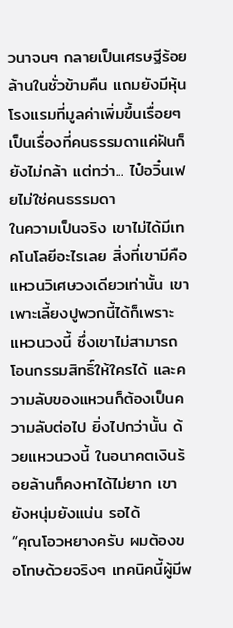วนาจนๆ กลายเป็นเศรษฐีร้อยล้านในชั่วข้ามคืน แถมยังมีหุ้นโรงแรมที่มูลค่าเพิ่มขึ้นเรื่อยๆ เป็นเรื่องที่คนธรรมดาแค่ฝันก็ยังไม่กล้า แต่ทว่า... ไป๋อวิ๋นเฟยไม่ใช่คนธรรมดา
ในความเป็นจริง เขาไม่ได้มีเทคโนโลยีอะไรเลย สิ่งที่เขามีคือแหวนวิเศษวงเดียวเท่านั้น เขาเพาะเลี้ยงปูพวกนี้ได้ก็เพราะแหวนวงนี้ ซึ่งเขาไม่สามารถโอนกรรมสิทธิ์ให้ใครได้ และความลับของแหวนก็ต้องเป็นความลับต่อไป ยิ่งไปกว่านั้น ด้วยแหวนวงนี้ ในอนาคตเงินร้อยล้านก็คงหาได้ไม่ยาก เขายังหนุ่มยังแน่น รอได้
“คุณโอวหยางครับ ผมต้องขอโทษด้วยจริงๆ เทคนิคนี้ผู้มีพ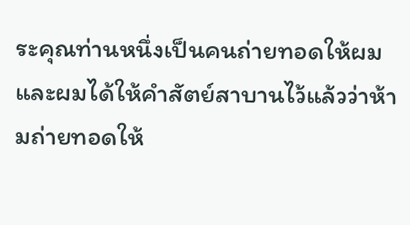ระคุณท่านหนึ่งเป็นคนถ่ายทอดให้ผม และผมได้ให้คำสัตย์สาบานไว้แล้วว่าห้ามถ่ายทอดให้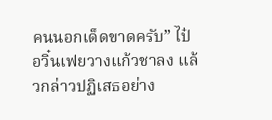คนนอกเด็ดขาดครับ” ไป๋อวิ๋นเฟยวางแก้วชาลง แล้วกล่าวปฏิเสธอย่าง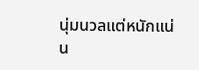นุ่มนวลแต่หนักแน่น